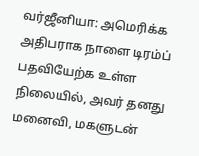வர்ஜீனியா: அமெரிக்க அதிபராக நாளை டிரம்ப் பதவியேற்க உள்ள நிலையில், அவர் தனது மனைவி, மகளுடன்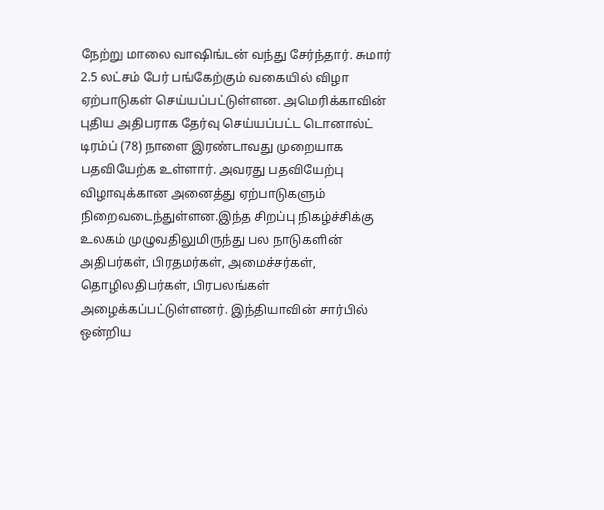நேற்று மாலை வாஷிங்டன் வந்து சேர்ந்தார். சுமார் 2.5 லட்சம் பேர் பங்கேற்கும் வகையில் விழா ஏற்பாடுகள் செய்யப்பட்டுள்ளன. அமெரிக்காவின் புதிய அதிபராக தேர்வு செய்யப்பட்ட டொனால்ட் டிரம்ப் (78) நாளை இரண்டாவது முறையாக பதவியேற்க உள்ளார். அவரது பதவியேற்பு விழாவுக்கான அனைத்து ஏற்பாடுகளும் நிறைவடைந்துள்ளன.இந்த சிறப்பு நிகழ்ச்சிக்கு உலகம் முழுவதிலுமிருந்து பல நாடுகளின் அதிபர்கள், பிரதமர்கள், அமைச்சர்கள், தொழிலதிபர்கள், பிரபலங்கள் அழைக்கப்பட்டுள்ளனர். இந்தியாவின் சார்பில் ஒன்றிய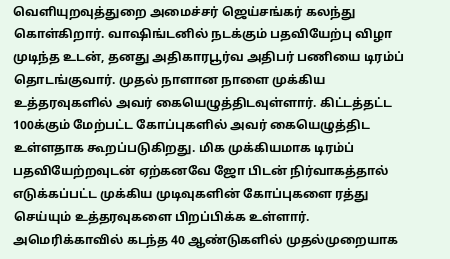வெளியுறவுத்துறை அமைச்சர் ஜெய்சங்கர் கலந்து கொள்கிறார். வாஷிங்டனில் நடக்கும் பதவியேற்பு விழா முடிந்த உடன், தனது அதிகாரபூர்வ அதிபர் பணியை டிரம்ப் தொடங்குவார். முதல் நாளான நாளை முக்கிய உத்தரவுகளில் அவர் கையெழுத்திடவுள்ளார். கிட்டத்தட்ட 100க்கும் மேற்பட்ட கோப்புகளில் அவர் கையெழுத்திட உள்ளதாக கூறப்படுகிறது. மிக முக்கியமாக டிரம்ப் பதவியேற்றவுடன் ஏற்கனவே ஜோ பிடன் நிர்வாகத்தால் எடுக்கப்பட்ட முக்கிய முடிவுகளின் கோப்புகளை ரத்து செய்யும் உத்தரவுகளை பிறப்பிக்க உள்ளார். அமெரிக்காவில் கடந்த 40 ஆண்டுகளில் முதல்முறையாக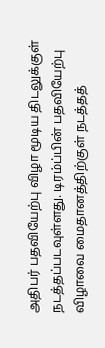அதிபர் பதவியேற்பு விழா மூடிய திடலுக்குள் நடத்தப்படவுள்ளது. டிரம்ப்பின் பதவியேற்பு விழாவை மைதானத்திற்குள் நடத்தத்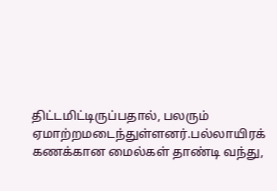திட்டமிட்டிருப்பதால், பலரும் ஏமாற்றமடைந்துள்ளனர்.பல்லாயிரக் கணக்கான மைல்கள் தாண்டி வந்து,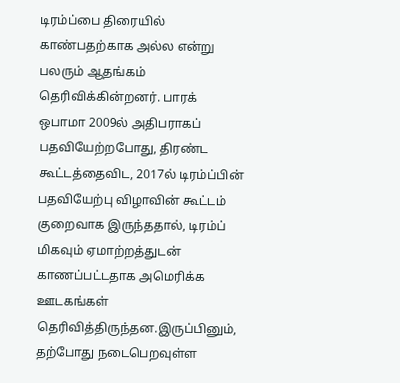டிரம்ப்பை திரையில் காண்பதற்காக அல்ல என்று பலரும் ஆதங்கம் தெரிவிக்கின்றனர். பாரக் ஒபாமா 2009ல் அதிபராகப் பதவியேற்றபோது, திரண்ட கூட்டத்தைவிட, 2017ல் டிரம்ப்பின் பதவியேற்பு விழாவின் கூட்டம் குறைவாக இருந்ததால், டிரம்ப் மிகவும் ஏமாற்றத்துடன் காணப்பட்டதாக அமெரிக்க ஊடகங்கள் தெரிவித்திருந்தன.இருப்பினும், தற்போது நடைபெறவுள்ள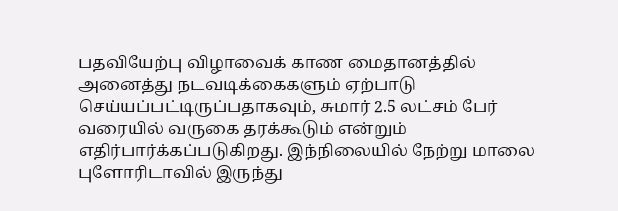பதவியேற்பு விழாவைக் காண மைதானத்தில் அனைத்து நடவடிக்கைகளும் ஏற்பாடு செய்யப்பட்டிருப்பதாகவும், சுமார் 2.5 லட்சம் பேர் வரையில் வருகை தரக்கூடும் என்றும் எதிர்பார்க்கப்படுகிறது. இந்நிலையில் நேற்று மாலை புளோரிடாவில் இருந்து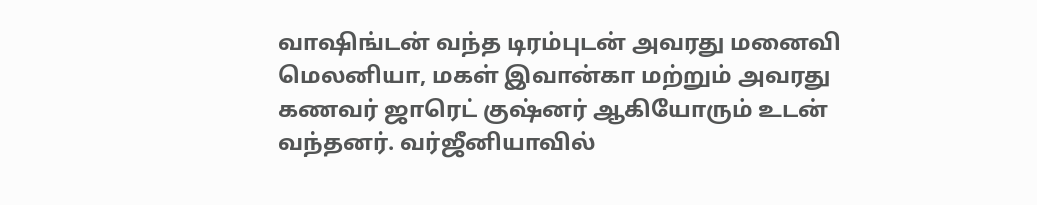வாஷிங்டன் வந்த டிரம்புடன் அவரது மனைவி மெலனியா, மகள் இவான்கா மற்றும் அவரது கணவர் ஜாரெட் குஷ்னர் ஆகியோரும் உடன் வந்தனர். வர்ஜீனியாவில்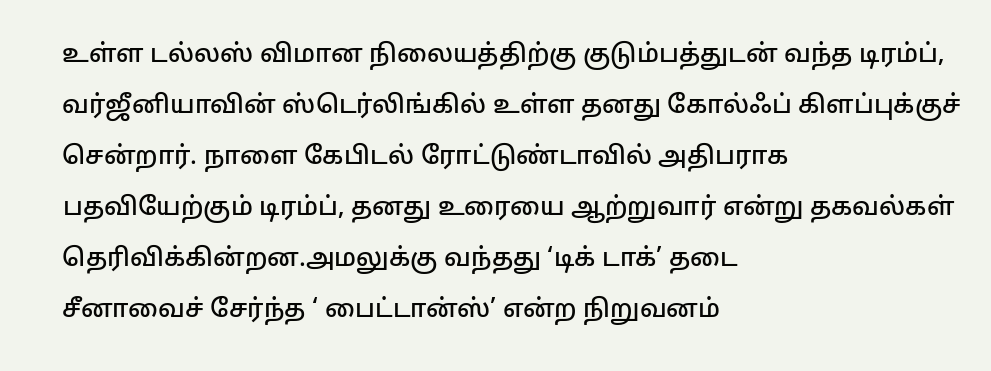உள்ள டல்லஸ் விமான நிலையத்திற்கு குடும்பத்துடன் வந்த டிரம்ப், வர்ஜீனியாவின் ஸ்டெர்லிங்கில் உள்ள தனது கோல்ஃப் கிளப்புக்குச் சென்றார். நாளை கேபிடல் ரோட்டுண்டாவில் அதிபராக பதவியேற்கும் டிரம்ப், தனது உரையை ஆற்றுவார் என்று தகவல்கள் தெரிவிக்கின்றன.அமலுக்கு வந்தது ‘டிக் டாக்’ தடை
சீனாவைச் சேர்ந்த ‘ பைட்டான்ஸ்’ என்ற நிறுவனம்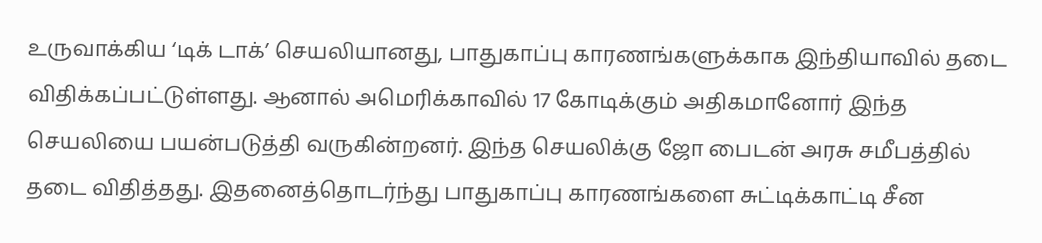உருவாக்கிய ‘டிக் டாக்’ செயலியானது, பாதுகாப்பு காரணங்களுக்காக இந்தியாவில் தடை விதிக்கப்பட்டுள்ளது. ஆனால் அமெரிக்காவில் 17 கோடிக்கும் அதிகமானோர் இந்த செயலியை பயன்படுத்தி வருகின்றனர். இந்த செயலிக்கு ஜோ பைடன் அரசு சமீபத்தில் தடை விதித்தது. இதனைத்தொடர்ந்து பாதுகாப்பு காரணங்களை சுட்டிக்காட்டி சீன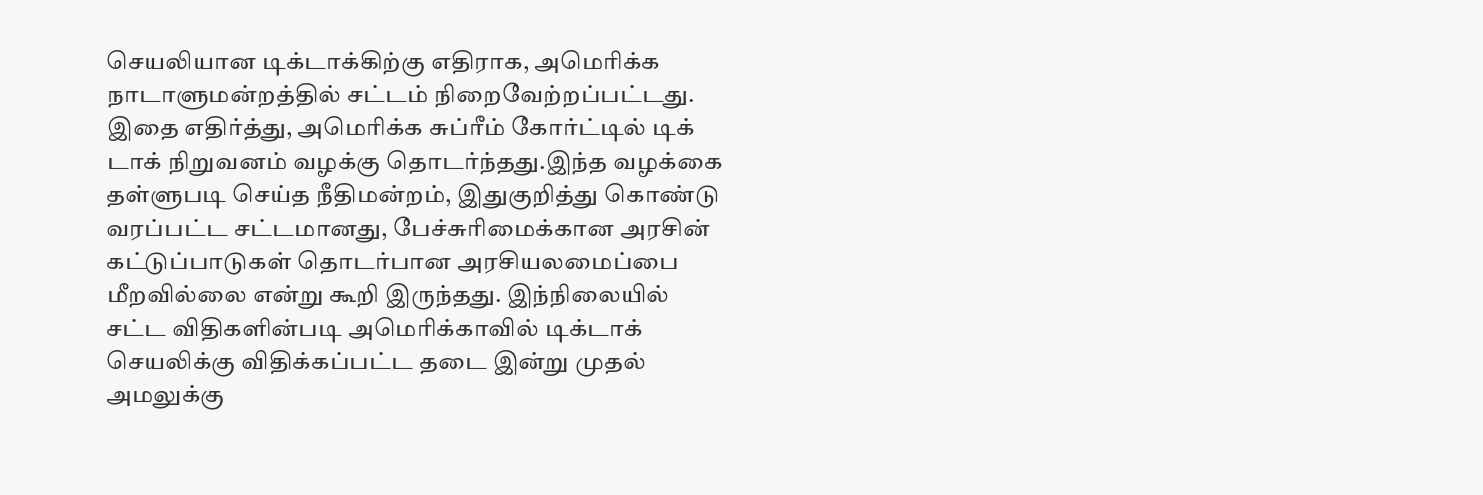செயலியான டிக்டாக்கிற்கு எதிராக, அமெரிக்க நாடாளுமன்றத்தில் சட்டம் நிறைவேற்றப்பட்டது. இதை எதிர்த்து, அமெரிக்க சுப்ரீம் கோர்ட்டில் டிக் டாக் நிறுவனம் வழக்கு தொடர்ந்தது.இந்த வழக்கை தள்ளுபடி செய்த நீதிமன்றம், இதுகுறித்து கொண்டு வரப்பட்ட சட்டமானது, பேச்சுரிமைக்கான அரசின் கட்டுப்பாடுகள் தொடர்பான அரசியலமைப்பை மீறவில்லை என்று கூறி இருந்தது. இந்நிலையில் சட்ட விதிகளின்படி அமெரிக்காவில் டிக்டாக் செயலிக்கு விதிக்கப்பட்ட தடை இன்று முதல் அமலுக்கு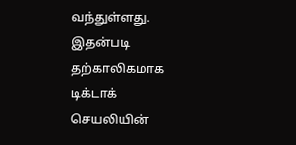வந்துள்ளது. இதன்படி தற்காலிகமாக டிக்டாக் செயலியின்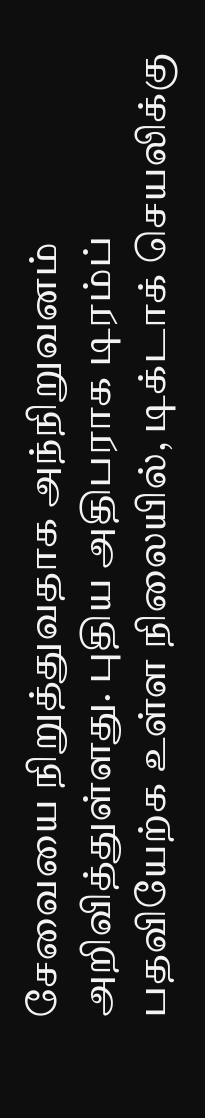சேவையை நிறுத்துவதாக அந்நிறுவனம் அறிவித்துள்ளது. புதிய அதிபராக டிரம்ப் பதவியேற்க உள்ள நிலையில், டிக்டாக் செயலிக்கு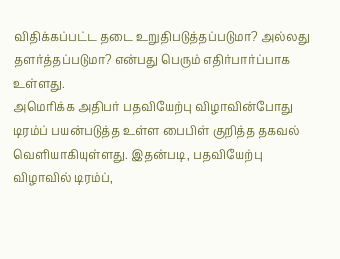விதிக்கப்பட்ட தடை உறுதிபடுத்தப்படுமா? அல்லது தளர்த்தப்படுமா? என்பது பெரும் எதிர்பார்ப்பாக உள்ளது.
அமெரிக்க அதிபர் பதவியேற்பு விழாவின்போது டிரம்ப் பயன்படுத்த உள்ள பைபிள் குறித்த தகவல் வெளியாகியுள்ளது. இதன்படி, பதவியேற்பு விழாவில் டிரம்ப்,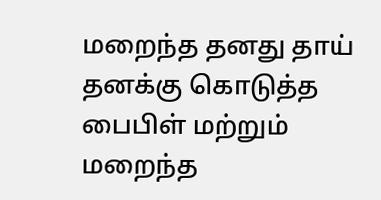மறைந்த தனது தாய் தனக்கு கொடுத்த பைபிள் மற்றும் மறைந்த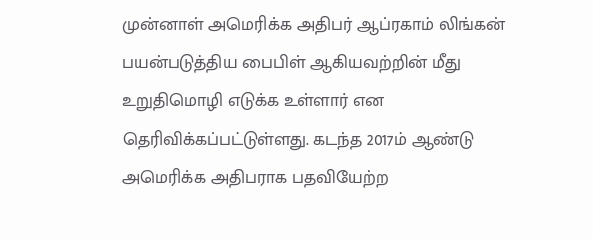முன்னாள் அமெரிக்க அதிபர் ஆப்ரகாம் லிங்கன் பயன்படுத்திய பைபிள் ஆகியவற்றின் மீது உறுதிமொழி எடுக்க உள்ளார் என தெரிவிக்கப்பட்டுள்ளது. கடந்த 2017ம் ஆண்டு அமெரிக்க அதிபராக பதவியேற்ற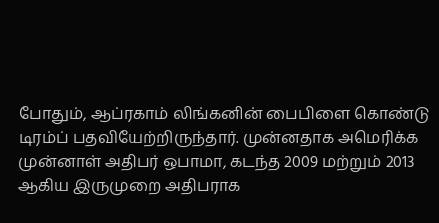போதும், ஆப்ரகாம் லிங்கனின் பைபிளை கொண்டு டிரம்ப் பதவியேற்றிருந்தார். முன்னதாக அமெரிக்க முன்னாள் அதிபர் ஒபாமா, கடந்த 2009 மற்றும் 2013 ஆகிய இருமுறை அதிபராக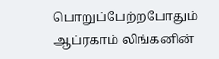பொறுப்பேற்றபோதும் ஆப்ரகாம் லிங்கனின்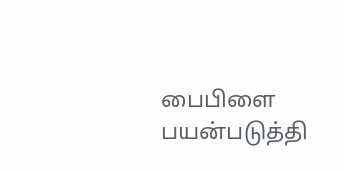பைபிளை பயன்படுத்தி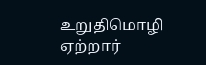உறுதிமொழி ஏற்றார்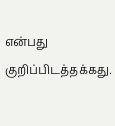என்பது குறிப்பிடத்தக்கது.